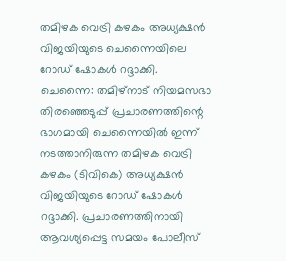തമിഴക വെട്രി കഴകം അധ്യക്ഷൻ വിജയിയുടെ ചെന്നൈയിലെ റോഡ് ഷോകൾ റദ്ദാക്കി.
ചെന്നൈ: തമിഴ്നാട് നിയമസഭാ തിരഞ്ഞെടുപ്പ് പ്രചാരണത്തിന്റെ ഭാഗമായി ചെന്നൈയിൽ ഇന്ന് നടത്താനിരുന്ന തമിഴക വെട്രി കഴകം (ടിവികെ) അധ്യക്ഷൻ വിജയിയുടെ റോഡ് ഷോകൾ റദ്ദാക്കി. പ്രചാരണത്തിനായി ആവശ്യപ്പെട്ട സമയം പോലീസ്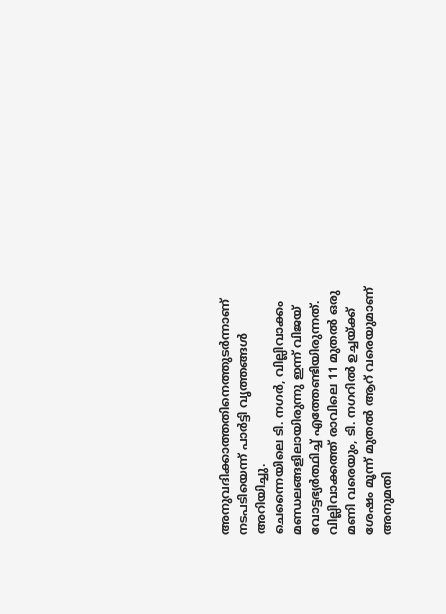അനുവദിക്കാത്തതിനെത്തുടർന്നാണ് നടപടിയെന്ന് പാർട്ടി വൃത്തങ്ങൾ അറിയിച്ചു.
ചെന്നൈയിലെ ടി. നഗർ, വില്ലിവാക്കം മണ്ഡലങ്ങളിലായിരുന്നു ഇന്ന് വിജയ് വോട്ടഭ്യർത്ഥിച്ച് എത്തേണ്ടിയിരുന്നത്. വില്ലിവാക്കത്ത് രാവിലെ 11 മുതൽ ഒരു മണി വരെയും, ടി. നഗറിൽ ഉച്ചയ്ക്ക് ശേഷം മൂന്ന് മുതൽ ആറ് വരെയുമാണ് അനുമതി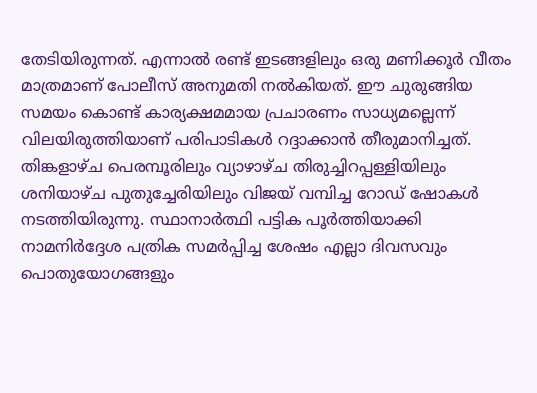തേടിയിരുന്നത്. എന്നാൽ രണ്ട് ഇടങ്ങളിലും ഒരു മണിക്കൂർ വീതം മാത്രമാണ് പോലീസ് അനുമതി നൽകിയത്. ഈ ചുരുങ്ങിയ സമയം കൊണ്ട് കാര്യക്ഷമമായ പ്രചാരണം സാധ്യമല്ലെന്ന് വിലയിരുത്തിയാണ് പരിപാടികൾ റദ്ദാക്കാൻ തീരുമാനിച്ചത്.
തിങ്കളാഴ്ച പെരമ്പൂരിലും വ്യാഴാഴ്ച തിരുച്ചിറപ്പള്ളിയിലും ശനിയാഴ്ച പുതുച്ചേരിയിലും വിജയ് വമ്പിച്ച റോഡ് ഷോകൾ നടത്തിയിരുന്നു. സ്ഥാനാർത്ഥി പട്ടിക പൂർത്തിയാക്കി നാമനിർദ്ദേശ പത്രിക സമർപ്പിച്ച ശേഷം എല്ലാ ദിവസവും പൊതുയോഗങ്ങളും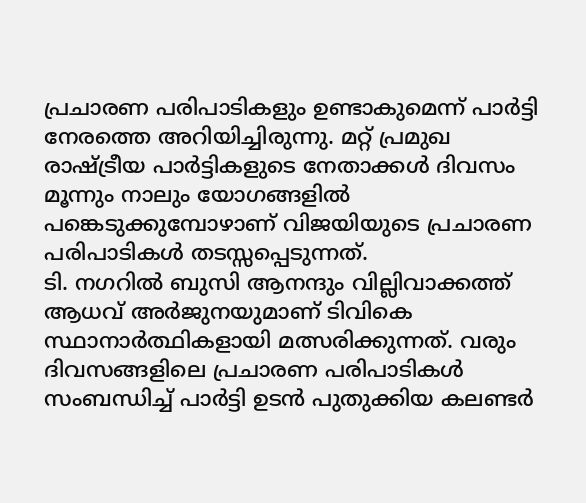പ്രചാരണ പരിപാടികളും ഉണ്ടാകുമെന്ന് പാർട്ടി നേരത്തെ അറിയിച്ചിരുന്നു. മറ്റ് പ്രമുഖ രാഷ്ട്രീയ പാർട്ടികളുടെ നേതാക്കൾ ദിവസം മൂന്നും നാലും യോഗങ്ങളിൽ പങ്കെടുക്കുമ്പോഴാണ് വിജയിയുടെ പ്രചാരണ പരിപാടികൾ തടസ്സപ്പെടുന്നത്.
ടി. നഗറിൽ ബുസി ആനന്ദും വില്ലിവാക്കത്ത് ആധവ് അർജുനയുമാണ് ടിവികെ സ്ഥാനാർത്ഥികളായി മത്സരിക്കുന്നത്. വരും ദിവസങ്ങളിലെ പ്രചാരണ പരിപാടികൾ സംബന്ധിച്ച് പാർട്ടി ഉടൻ പുതുക്കിയ കലണ്ടർ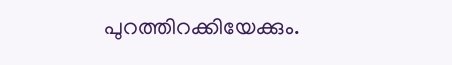പുറത്തിറക്കിയേക്കും.